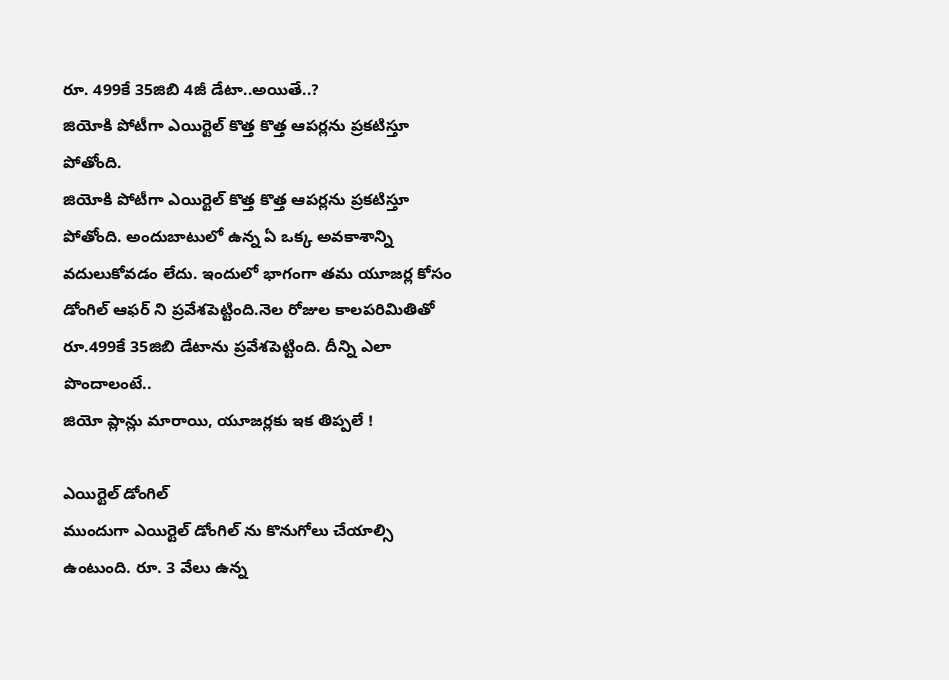రూ. 499కే 35జిబి 4జీ డేటా..అయితే..?
జియోకి పోటీగా ఎయిర్టెల్ కొత్త కొత్త ఆపర్లను ప్రకటిస్తూ పోతోంది.
జియోకి పోటీగా ఎయిర్టెల్ కొత్త కొత్త ఆపర్లను ప్రకటిస్తూ పోతోంది. అందుబాటులో ఉన్న ఏ ఒక్క అవకాశాన్ని వదులుకోవడం లేదు. ఇందులో భాగంగా తమ యూజర్ల కోసం డోంగిల్ ఆఫర్ ని ప్రవేశపెట్టింది.నెల రోజుల కాలపరిమితితో రూ.499కే 35జిబి డేటాను ప్రవేశపెట్టింది. దీన్ని ఎలా పొందాలంటే..
జియో ప్లాన్లు మారాయి, యూజర్లకు ఇక తిప్పలే !

ఎయిర్టెల్ డోంగిల్
ముందుగా ఎయిర్టెల్ డోంగిల్ ను కొనుగోలు చేయాల్సి ఉంటుంది. రూ. 3 వేలు ఉన్న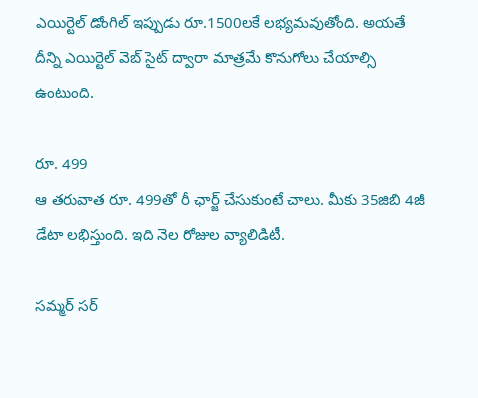ఎయిర్టెల్ డోంగిల్ ఇప్పుడు రూ.1500లకే లభ్యమవుతోంది. అయతే దీన్ని ఎయిర్టెల్ వెబ్ సైట్ ద్వారా మాత్రమే కొనుగోలు చేయాల్సి ఉంటుంది.

రూ. 499
ఆ తరువాత రూ. 499తో రీ ఛార్జ్ చేసుకుంటే చాలు. మీకు 35జిబి 4జీ డేటా లభిస్తుంది. ఇది నెల రోజుల వ్యాలిడిటీ.

సమ్మర్ సర్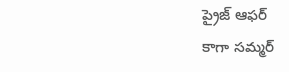ప్రైజ్ ఆఫర్
కాగా సమ్మర్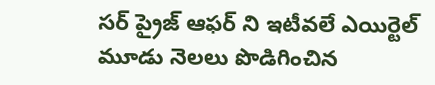సర్ ప్రైజ్ ఆఫర్ ని ఇటీవలే ఎయిర్టెల్ మూడు నెలలు పొడిగించిన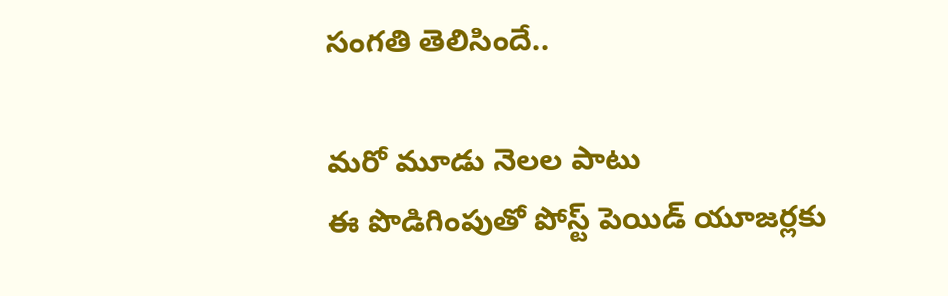సంగతి తెలిసిందే..

మరో మూడు నెలల పాటు
ఈ పొడిగింపుతో పోస్ట్ పెయిడ్ యూజర్లకు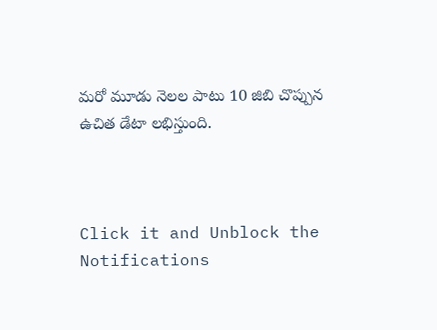మరో మూడు నెలల పాటు 10 జిబి చొప్పున ఉచిత డేటా లభిస్తుంది.



Click it and Unblock the Notifications